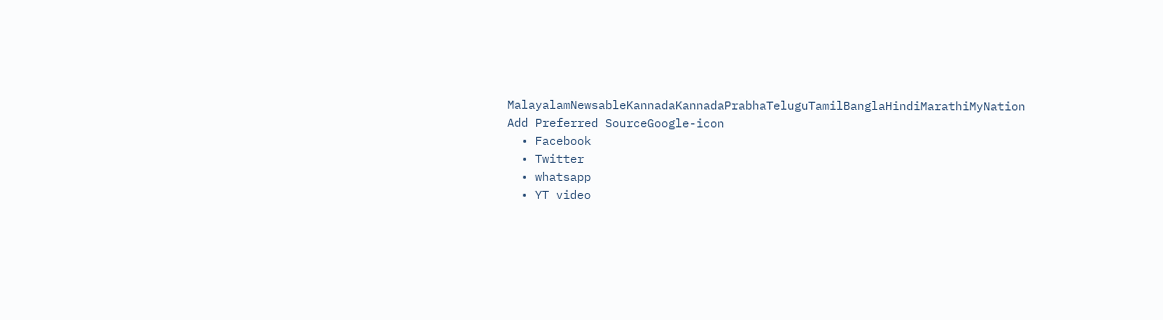MalayalamNewsableKannadaKannadaPrabhaTeluguTamilBanglaHindiMarathiMyNation
Add Preferred SourceGoogle-icon
  • Facebook
  • Twitter
  • whatsapp
  • YT video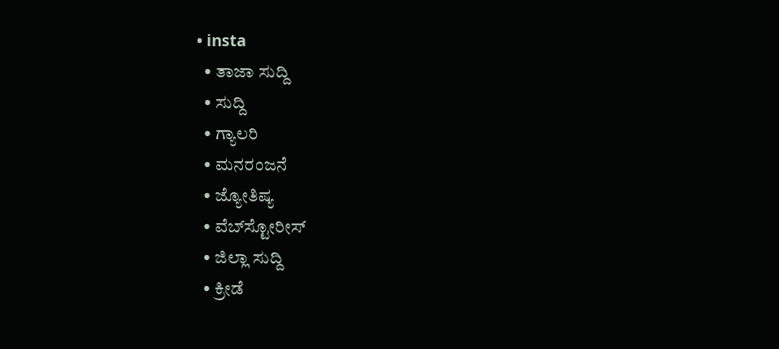• insta
  • ತಾಜಾ ಸುದ್ದಿ
  • ಸುದ್ದಿ
  • ಗ್ಯಾಲರಿ
  • ಮನರಂಜನೆ
  • ಜ್ಯೋತಿಷ್ಯ
  • ವೆಬ್‌ಸ್ಟೋರೀಸ್
  • ಜಿಲ್ಲಾ ಸುದ್ದಿ
  • ಕ್ರೀಡೆ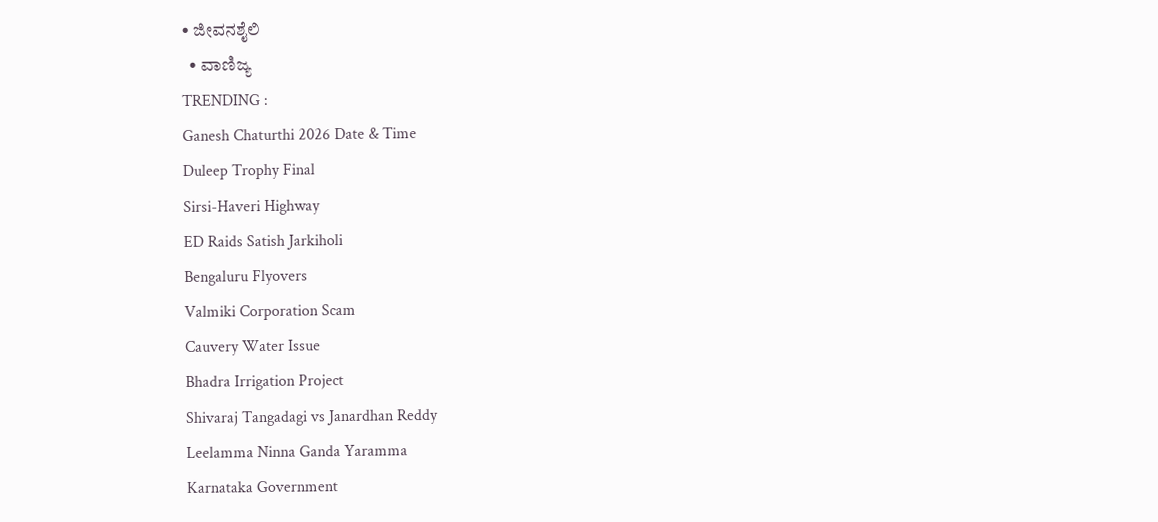• ಜೀವನಶೈಲಿ
  • ವಾಣಿಜ್ಯ
TRENDING :
Ganesh Chaturthi 2026 Date & Time
Duleep Trophy Final
Sirsi-Haveri Highway
ED Raids Satish Jarkiholi
Bengaluru Flyovers
Valmiki Corporation Scam
Cauvery Water Issue
Bhadra Irrigation Project
Shivaraj Tangadagi vs Janardhan Reddy
Leelamma Ninna Ganda Yaramma
Karnataka Government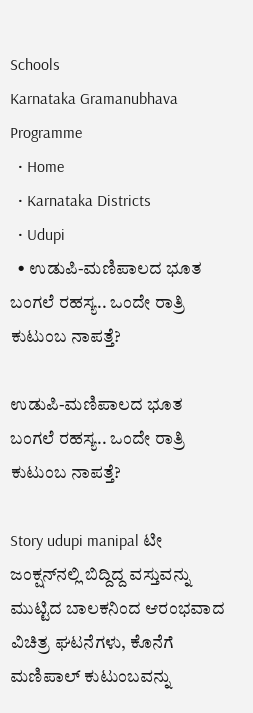Schools
Karnataka Gramanubhava Programme
  • Home
  • Karnataka Districts
  • Udupi
  • ಉಡುಪಿ-ಮಣಿಪಾಲದ ಭೂತ ಬಂಗಲೆ ರಹಸ್ಯ.. ಒಂದೇ ರಾತ್ರಿ ಕುಟುಂಬ ನಾಪತ್ತೆ?

ಉಡುಪಿ-ಮಣಿಪಾಲದ ಭೂತ ಬಂಗಲೆ ರಹಸ್ಯ.. ಒಂದೇ ರಾತ್ರಿ ಕುಟುಂಬ ನಾಪತ್ತೆ?

Story udupi manipal ಟೀ ಜಂಕ್ಷನ್‌ನಲ್ಲಿ ಬಿದ್ದಿದ್ದ ವಸ್ತುವನ್ನು ಮುಟ್ಟಿದ ಬಾಲಕನಿಂದ ಆರಂಭವಾದ ವಿಚಿತ್ರ ಘಟನೆಗಳು, ಕೊನೆಗೆ ಮಣಿಪಾಲ್‌ ಕುಟುಂಬವನ್ನು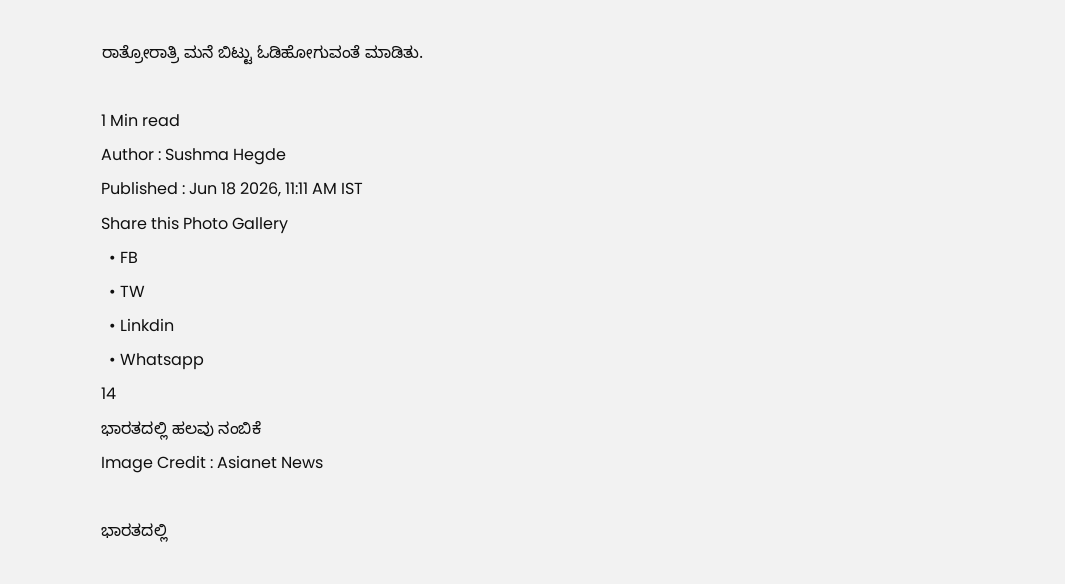ರಾತ್ರೋರಾತ್ರಿ ಮನೆ ಬಿಟ್ಟು ಓಡಿಹೋಗುವಂತೆ ಮಾಡಿತು.

1 Min read
Author : Sushma Hegde
Published : Jun 18 2026, 11:11 AM IST
Share this Photo Gallery
  • FB
  • TW
  • Linkdin
  • Whatsapp
14
ಭಾರತದಲ್ಲಿ ಹಲವು ನಂಬಿಕೆ
Image Credit : Asianet News

ಭಾರತದಲ್ಲಿ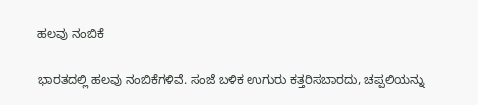ಹಲವು ನಂಬಿಕೆ

ಭಾರತದಲ್ಲಿ ಹಲವು ನಂಬಿಕೆಗಳಿವೆ. ಸಂಜೆ ಬಳಿಕ ಉಗುರು ಕತ್ತರಿಸಬಾರದು, ಚಪ್ಪಲಿಯನ್ನು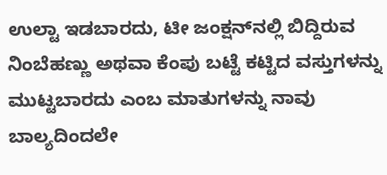ಉಲ್ಟಾ ಇಡಬಾರದು, ಟೀ ಜಂಕ್ಷನ್‌ನಲ್ಲಿ ಬಿದ್ದಿರುವ ನಿಂಬೆಹಣ್ಣು ಅಥವಾ ಕೆಂಪು ಬಟ್ಟೆ ಕಟ್ಟಿದ ವಸ್ತುಗಳನ್ನು ಮುಟ್ಟಬಾರದು ಎಂಬ ಮಾತುಗಳನ್ನು ನಾವು ಬಾಲ್ಯದಿಂದಲೇ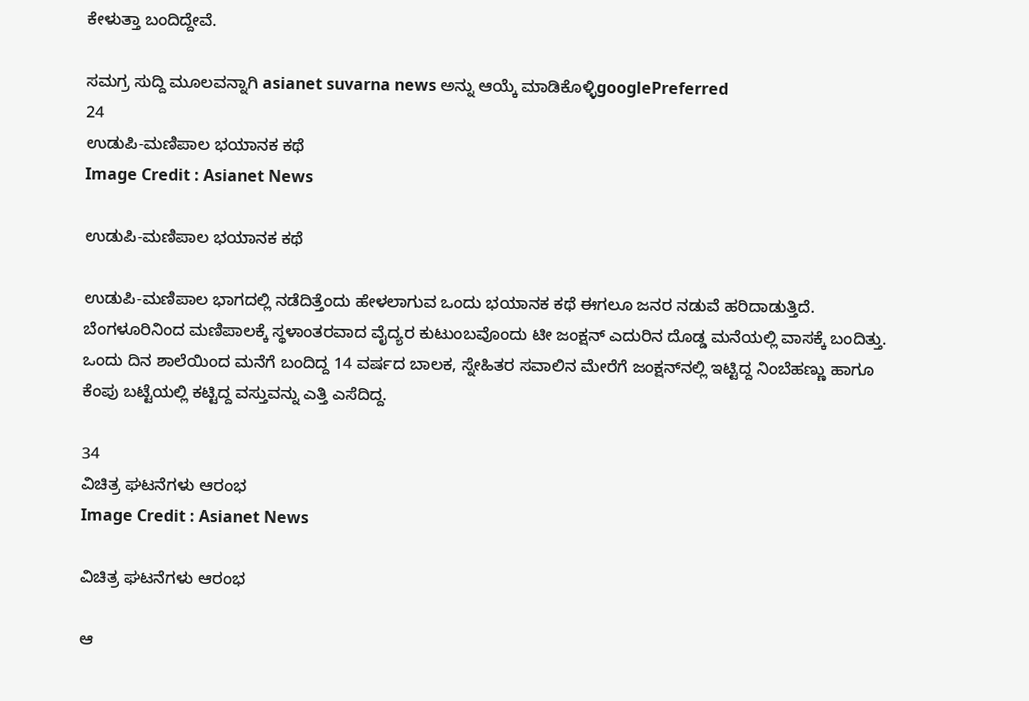ಕೇಳುತ್ತಾ ಬಂದಿದ್ದೇವೆ.

ಸಮಗ್ರ ಸುದ್ದಿ ಮೂಲವನ್ನಾಗಿ asianet suvarna news ಅನ್ನು ಆಯ್ಕೆ ಮಾಡಿಕೊಳ್ಳಿgooglePreferred
24
ಉಡುಪಿ-ಮಣಿಪಾಲ ಭಯಾನಕ ಕಥೆ
Image Credit : Asianet News

ಉಡುಪಿ-ಮಣಿಪಾಲ ಭಯಾನಕ ಕಥೆ

ಉಡುಪಿ-ಮಣಿಪಾಲ ಭಾಗದಲ್ಲಿ ನಡೆದಿತ್ತೆಂದು ಹೇಳಲಾಗುವ ಒಂದು ಭಯಾನಕ ಕಥೆ ಈಗಲೂ ಜನರ ನಡುವೆ ಹರಿದಾಡುತ್ತಿದೆ. ಬೆಂಗಳೂರಿನಿಂದ ಮಣಿಪಾಲಕ್ಕೆ ಸ್ಥಳಾಂತರವಾದ ವೈದ್ಯರ ಕುಟುಂಬವೊಂದು ಟೀ ಜಂಕ್ಷನ್ ಎದುರಿನ ದೊಡ್ಡ ಮನೆಯಲ್ಲಿ ವಾಸಕ್ಕೆ ಬಂದಿತ್ತು. ಒಂದು ದಿನ ಶಾಲೆಯಿಂದ ಮನೆಗೆ ಬಂದಿದ್ದ 14 ವರ್ಷದ ಬಾಲಕ, ಸ್ನೇಹಿತರ ಸವಾಲಿನ ಮೇರೆಗೆ ಜಂಕ್ಷನ್‌ನಲ್ಲಿ ಇಟ್ಟಿದ್ದ ನಿಂಬೆಹಣ್ಣು ಹಾಗೂ ಕೆಂಪು ಬಟ್ಟೆಯಲ್ಲಿ ಕಟ್ಟಿದ್ದ ವಸ್ತುವನ್ನು ಎತ್ತಿ ಎಸೆದಿದ್ದ.

34
ವಿಚಿತ್ರ ಘಟನೆಗಳು ಆರಂಭ
Image Credit : Asianet News

ವಿಚಿತ್ರ ಘಟನೆಗಳು ಆರಂಭ

ಆ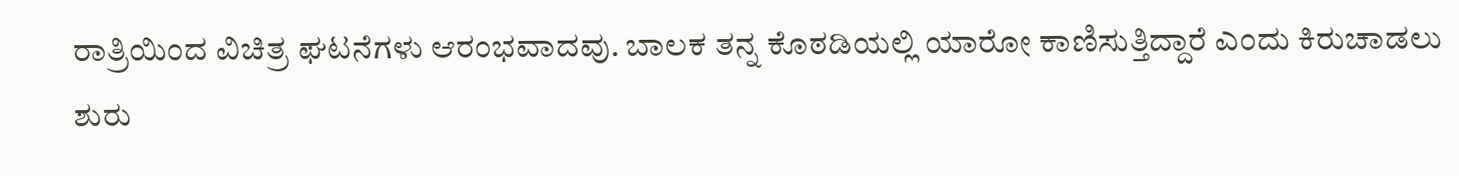ರಾತ್ರಿಯಿಂದ ವಿಚಿತ್ರ ಘಟನೆಗಳು ಆರಂಭವಾದವು. ಬಾಲಕ ತನ್ನ ಕೊಠಡಿಯಲ್ಲಿ ಯಾರೋ ಕಾಣಿಸುತ್ತಿದ್ದಾರೆ ಎಂದು ಕಿರುಚಾಡಲು ಶುರು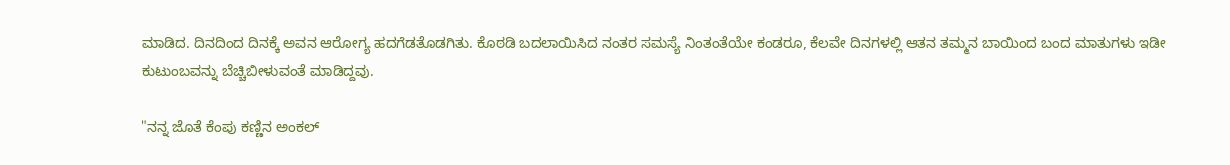ಮಾಡಿದ. ದಿನದಿಂದ ದಿನಕ್ಕೆ ಅವನ ಆರೋಗ್ಯ ಹದಗೆಡತೊಡಗಿತು. ಕೊಠಡಿ ಬದಲಾಯಿಸಿದ ನಂತರ ಸಮಸ್ಯೆ ನಿಂತಂತೆಯೇ ಕಂಡರೂ, ಕೆಲವೇ ದಿನಗಳಲ್ಲಿ ಆತನ ತಮ್ಮನ ಬಾಯಿಂದ ಬಂದ ಮಾತುಗಳು ಇಡೀ ಕುಟುಂಬವನ್ನು ಬೆಚ್ಚಿಬೀಳುವಂತೆ ಮಾಡಿದ್ದವು.

"ನನ್ನ ಜೊತೆ ಕೆಂಪು ಕಣ್ಣಿನ ಅಂಕಲ್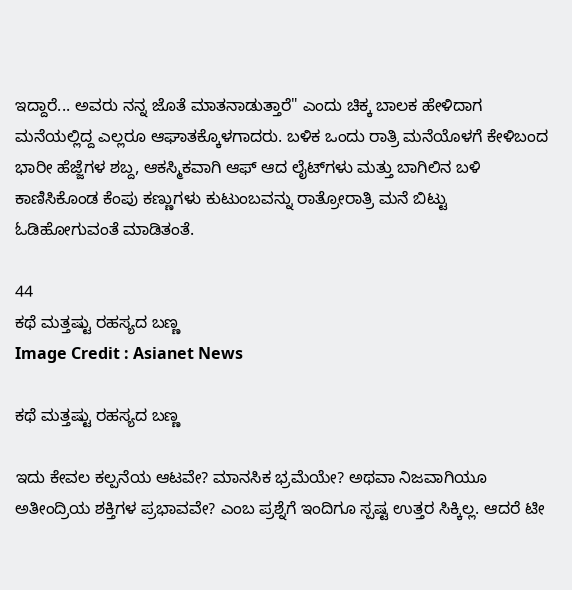ಇದ್ದಾರೆ... ಅವರು ನನ್ನ ಜೊತೆ ಮಾತನಾಡುತ್ತಾರೆ" ಎಂದು ಚಿಕ್ಕ ಬಾಲಕ ಹೇಳಿದಾಗ ಮನೆಯಲ್ಲಿದ್ದ ಎಲ್ಲರೂ ಆಘಾತಕ್ಕೊಳಗಾದರು. ಬಳಿಕ ಒಂದು ರಾತ್ರಿ ಮನೆಯೊಳಗೆ ಕೇಳಿಬಂದ ಭಾರೀ ಹೆಜ್ಜೆಗಳ ಶಬ್ದ, ಆಕಸ್ಮಿಕವಾಗಿ ಆಫ್ ಆದ ಲೈಟ್‌ಗಳು ಮತ್ತು ಬಾಗಿಲಿನ ಬಳಿ ಕಾಣಿಸಿಕೊಂಡ ಕೆಂಪು ಕಣ್ಣುಗಳು ಕುಟುಂಬವನ್ನು ರಾತ್ರೋರಾತ್ರಿ ಮನೆ ಬಿಟ್ಟು ಓಡಿಹೋಗುವಂತೆ ಮಾಡಿತಂತೆ.

44
ಕಥೆ ಮತ್ತಷ್ಟು ರಹಸ್ಯದ ಬಣ್ಣ
Image Credit : Asianet News

ಕಥೆ ಮತ್ತಷ್ಟು ರಹಸ್ಯದ ಬಣ್ಣ

ಇದು ಕೇವಲ ಕಲ್ಪನೆಯ ಆಟವೇ? ಮಾನಸಿಕ ಭ್ರಮೆಯೇ? ಅಥವಾ ನಿಜವಾಗಿಯೂ ಅತೀಂದ್ರಿಯ ಶಕ್ತಿಗಳ ಪ್ರಭಾವವೇ? ಎಂಬ ಪ್ರಶ್ನೆಗೆ ಇಂದಿಗೂ ಸ್ಪಷ್ಟ ಉತ್ತರ ಸಿಕ್ಕಿಲ್ಲ. ಆದರೆ ಟೀ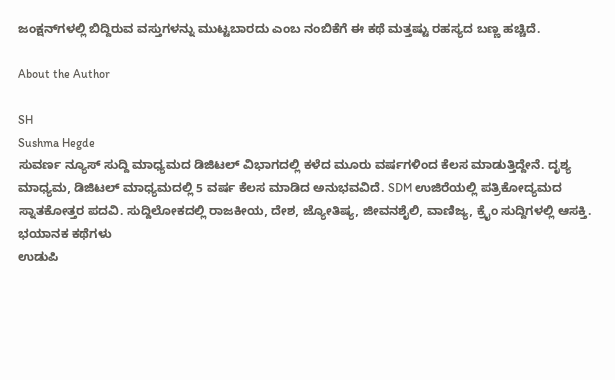ಜಂಕ್ಷನ್‌ಗಳಲ್ಲಿ ಬಿದ್ದಿರುವ ವಸ್ತುಗಳನ್ನು ಮುಟ್ಟಬಾರದು ಎಂಬ ನಂಬಿಕೆಗೆ ಈ ಕಥೆ ಮತ್ತಷ್ಟು ರಹಸ್ಯದ ಬಣ್ಣ ಹಚ್ಚಿದೆ.

About the Author

SH
Sushma Hegde
ಸುವರ್ಣ ನ್ಯೂಸ್ ಸುದ್ದಿ ಮಾಧ್ಯಮದ ಡಿಜಿಟಲ್ ವಿಭಾಗದಲ್ಲಿ ಕಳೆದ ಮೂರು ವರ್ಷಗಳಿಂದ ಕೆಲಸ ಮಾಡುತ್ತಿದ್ದೇನೆ. ದೃಶ್ಯ ಮಾಧ್ಯಮ, ಡಿಜಿಟಲ್‌ ಮಾಧ್ಯಮದಲ್ಲಿ 5 ವರ್ಷ ಕೆಲಸ ಮಾಡಿದ ಅನುಭವವಿದೆ. SDM ಉಜಿರೆಯಲ್ಲಿ ಪತ್ರಿಕೋದ್ಯಮದ ಸ್ನಾತಕೋತ್ತರ ಪದವಿ. ಸುದ್ದಿಲೋಕದಲ್ಲಿ ರಾಜಕೀಯ, ದೇಶ, ಜ್ಯೋತಿಷ್ಯ, ಜೀವನಶೈಲಿ, ವಾಣಿಜ್ಯ, ಕ್ರೈಂ ಸುದ್ದಿಗಳಲ್ಲಿ ಆಸಕ್ತಿ.
ಭಯಾನಕ ಕಥೆಗಳು
ಉಡುಪಿ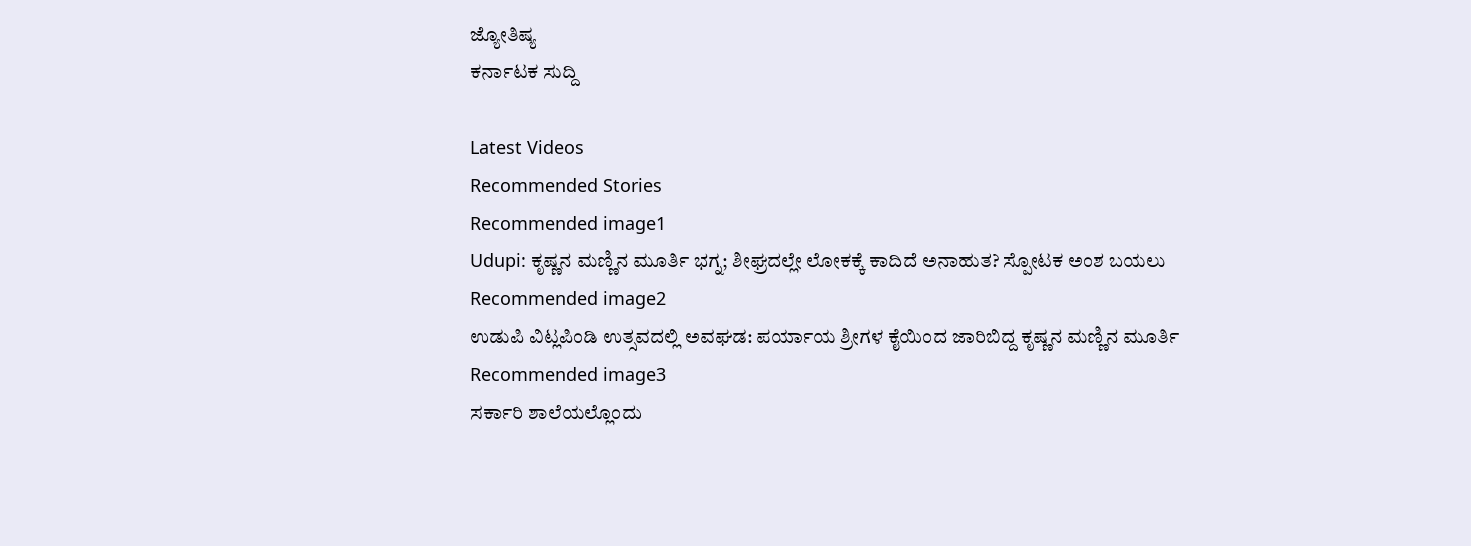ಜ್ಯೋತಿಷ್ಯ
ಕರ್ನಾಟಕ ಸುದ್ದಿ

Latest Videos
Recommended Stories
Recommended image1
Udupi: ಕೃಷ್ಣನ ಮಣ್ಣಿನ ಮೂರ್ತಿ ಭಗ್ನ; ಶೀಘ್ರದಲ್ಲೇ ಲೋಕಕ್ಕೆ ಕಾದಿದೆ ಅನಾಹುತ? ಸ್ಪೋಟಕ ಅಂಶ ಬಯಲು
Recommended image2
ಉಡುಪಿ ವಿಟ್ಲಪಿಂಡಿ ಉತ್ಸವದಲ್ಲಿ ಅವಘಡ: ಪರ್ಯಾಯ ಶ್ರೀಗಳ ಕೈಯಿಂದ ಜಾರಿಬಿದ್ದ ಕೃಷ್ಣನ ಮಣ್ಣಿನ ಮೂರ್ತಿ
Recommended image3
ಸರ್ಕಾರಿ ಶಾಲೆಯಲ್ಲೊಂದು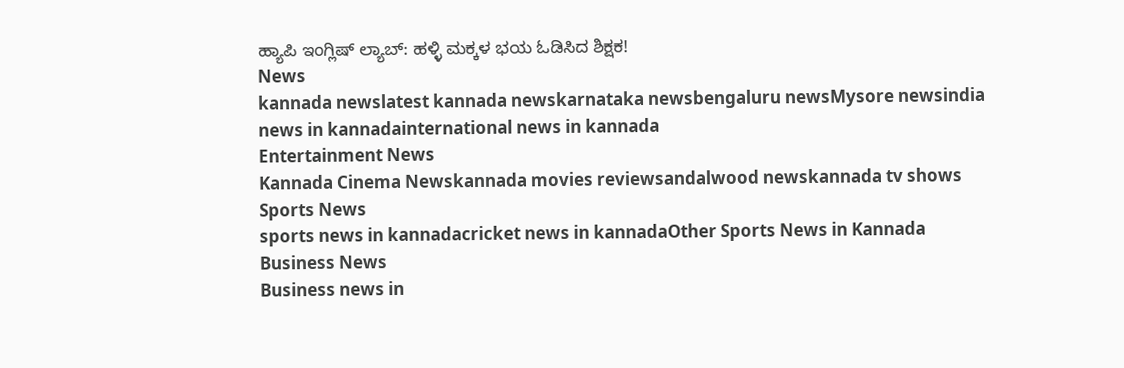ಹ್ಯಾಪಿ ಇಂಗ್ಲಿಷ್ ಲ್ಯಾಬ್: ಹಳ್ಳಿ ಮಕ್ಕಳ ಭಯ ಓಡಿಸಿದ ಶಿಕ್ಷಕ!
News
kannada newslatest kannada newskarnataka newsbengaluru newsMysore newsindia news in kannadainternational news in kannada
Entertainment News
Kannada Cinema Newskannada movies reviewsandalwood newskannada tv shows
Sports News
sports news in kannadacricket news in kannadaOther Sports News in Kannada
Business News
Business news in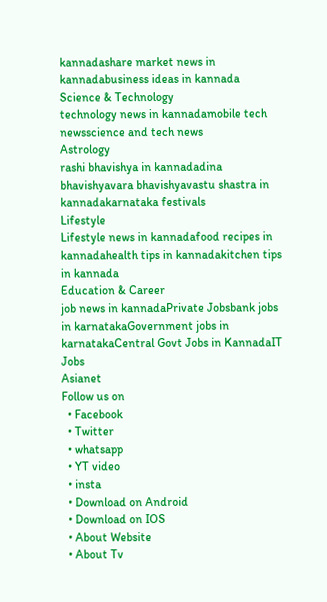kannadashare market news in kannadabusiness ideas in kannada
Science & Technology
technology news in kannadamobile tech newsscience and tech news
Astrology
rashi bhavishya in kannadadina bhavishyavara bhavishyavastu shastra in kannadakarnataka festivals
Lifestyle
Lifestyle news in kannadafood recipes in kannadahealth tips in kannadakitchen tips in kannada
Education & Career
job news in kannadaPrivate Jobsbank jobs in karnatakaGovernment jobs in karnatakaCentral Govt Jobs in KannadaIT Jobs
Asianet
Follow us on
  • Facebook
  • Twitter
  • whatsapp
  • YT video
  • insta
  • Download on Android
  • Download on IOS
  • About Website
  • About Tv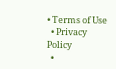• Terms of Use
  • Privacy Policy
  •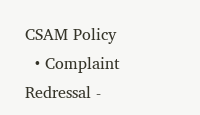CSAM Policy
  • Complaint Redressal -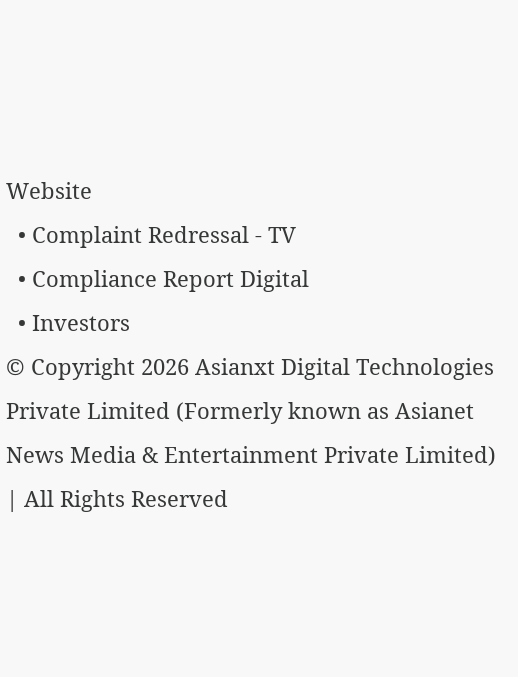Website
  • Complaint Redressal - TV
  • Compliance Report Digital
  • Investors
© Copyright 2026 Asianxt Digital Technologies Private Limited (Formerly known as Asianet News Media & Entertainment Private Limited) | All Rights Reserved